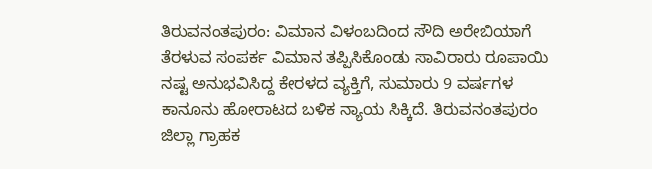ತಿರುವನಂತಪುರಂ: ವಿಮಾನ ವಿಳಂಬದಿಂದ ಸೌದಿ ಅರೇಬಿಯಾಗೆ ತೆರಳುವ ಸಂಪರ್ಕ ವಿಮಾನ ತಪ್ಪಿಸಿಕೊಂಡು ಸಾವಿರಾರು ರೂಪಾಯಿ ನಷ್ಟ ಅನುಭವಿಸಿದ್ದ ಕೇರಳದ ವ್ಯಕ್ತಿಗೆ, ಸುಮಾರು 9 ವರ್ಷಗಳ ಕಾನೂನು ಹೋರಾಟದ ಬಳಿಕ ನ್ಯಾಯ ಸಿಕ್ಕಿದೆ. ತಿರುವನಂತಪುರಂ ಜಿಲ್ಲಾ ಗ್ರಾಹಕ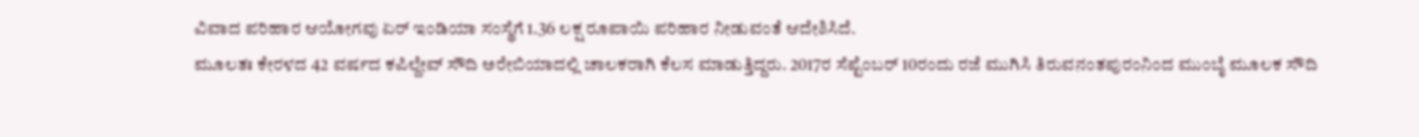ವಿವಾದ ಪರಿಹಾರ ಆಯೋಗವು ಏರ್ ಇಂಡಿಯಾ ಸಂಸ್ಥೆಗೆ 1.36 ಲಕ್ಷ ರೂಪಾಯಿ ಪರಿಹಾರ ನೀಡುವಂತೆ ಆದೇಶಿಸಿದೆ.
ಮೂಲತಃ ಕೇರಳದ 42 ವರ್ಷದ ಕಪಿಲ್ದೇವ್ ಸೌದಿ ಅರೇಬಿಯಾದಲ್ಲಿ ಚಾಲಕರಾಗಿ ಕೆಲಸ ಮಾಡುತ್ತಿದ್ದರು. 2017ರ ಸೆಪ್ಟೆಂಬರ್ 10ರಂದು ರಜೆ ಮುಗಿಸಿ ತಿರುವನಂತಪುರಂನಿಂದ ಮುಂಬೈ ಮೂಲಕ ಸೌದಿ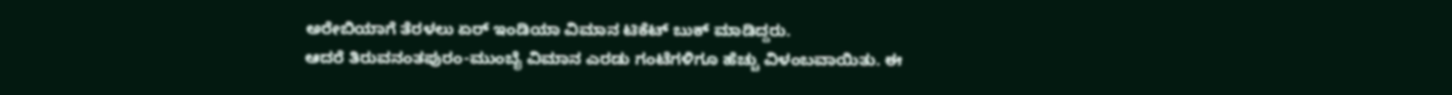ಅರೇಬಿಯಾಗೆ ತೆರಳಲು ಏರ್ ಇಂಡಿಯಾ ವಿಮಾನ ಟಿಕೆಟ್ ಬುಕ್ ಮಾಡಿದ್ದರು.
ಆದರೆ ತಿರುವನಂತಪುರಂ-ಮುಂಬೈ ವಿಮಾನ ಎರಡು ಗಂಟೆಗಳಿಗೂ ಹೆಚ್ಚು ವಿಳಂಬವಾಯಿತು. ಈ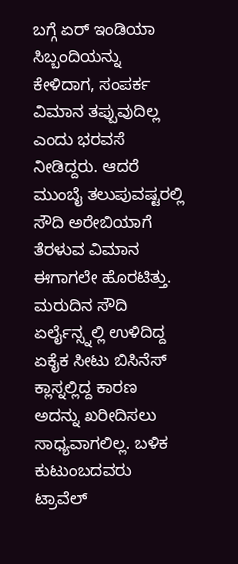ಬಗ್ಗೆ ಏರ್ ಇಂಡಿಯಾ ಸಿಬ್ಬಂದಿಯನ್ನು ಕೇಳಿದಾಗ, ಸಂಪರ್ಕ ವಿಮಾನ ತಪ್ಪುವುದಿಲ್ಲ ಎಂದು ಭರವಸೆ ನೀಡಿದ್ದರು. ಆದರೆ ಮುಂಬೈ ತಲುಪುವಷ್ಟರಲ್ಲಿ ಸೌದಿ ಅರೇಬಿಯಾಗೆ ತೆರಳುವ ವಿಮಾನ ಈಗಾಗಲೇ ಹೊರಟಿತ್ತು.
ಮರುದಿನ ಸೌದಿ ಏರ್ಲೈನ್ಸ್ನಲ್ಲಿ ಉಳಿದಿದ್ದ ಏಕೈಕ ಸೀಟು ಬಿಸಿನೆಸ್ ಕ್ಲಾಸ್ನಲ್ಲಿದ್ದ ಕಾರಣ ಅದನ್ನು ಖರೀದಿಸಲು ಸಾಧ್ಯವಾಗಲಿಲ್ಲ. ಬಳಿಕ ಕುಟುಂಬದವರು ಟ್ರಾವೆಲ್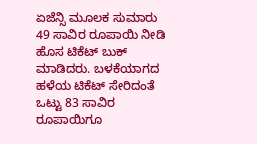ಏಜೆನ್ಸಿ ಮೂಲಕ ಸುಮಾರು 49 ಸಾವಿರ ರೂಪಾಯಿ ನೀಡಿ ಹೊಸ ಟಿಕೆಟ್ ಬುಕ್ ಮಾಡಿದರು. ಬಳಕೆಯಾಗದ ಹಳೆಯ ಟಿಕೆಟ್ ಸೇರಿದಂತೆ ಒಟ್ಟು 83 ಸಾವಿರ ರೂಪಾಯಿಗೂ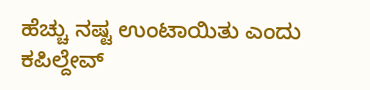ಹೆಚ್ಚು ನಷ್ಟ ಉಂಟಾಯಿತು ಎಂದು ಕಪಿಲ್ದೇವ್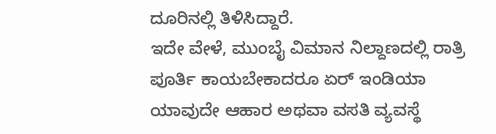ದೂರಿನಲ್ಲಿ ತಿಳಿಸಿದ್ದಾರೆ.
ಇದೇ ವೇಳೆ, ಮುಂಬೈ ವಿಮಾನ ನಿಲ್ದಾಣದಲ್ಲಿ ರಾತ್ರಿ ಪೂರ್ತಿ ಕಾಯಬೇಕಾದರೂ ಏರ್ ಇಂಡಿಯಾ ಯಾವುದೇ ಆಹಾರ ಅಥವಾ ವಸತಿ ವ್ಯವಸ್ಥೆ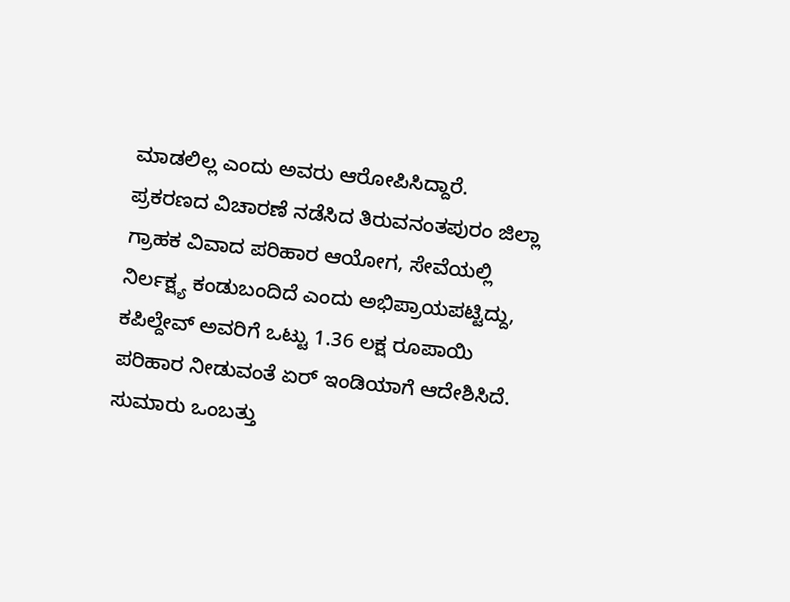ಮಾಡಲಿಲ್ಲ ಎಂದು ಅವರು ಆರೋಪಿಸಿದ್ದಾರೆ.
ಪ್ರಕರಣದ ವಿಚಾರಣೆ ನಡೆಸಿದ ತಿರುವನಂತಪುರಂ ಜಿಲ್ಲಾ ಗ್ರಾಹಕ ವಿವಾದ ಪರಿಹಾರ ಆಯೋಗ, ಸೇವೆಯಲ್ಲಿ ನಿರ್ಲಕ್ಷ್ಯ ಕಂಡುಬಂದಿದೆ ಎಂದು ಅಭಿಪ್ರಾಯಪಟ್ಟಿದ್ದು, ಕಪಿಲ್ದೇವ್ ಅವರಿಗೆ ಒಟ್ಟು 1.36 ಲಕ್ಷ ರೂಪಾಯಿ ಪರಿಹಾರ ನೀಡುವಂತೆ ಏರ್ ಇಂಡಿಯಾಗೆ ಆದೇಶಿಸಿದೆ. ಸುಮಾರು ಒಂಬತ್ತು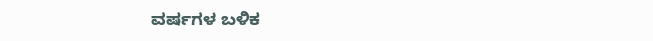ವರ್ಷಗಳ ಬಳಿಕ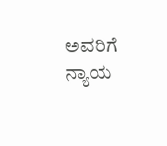ಅವರಿಗೆ ನ್ಯಾಯ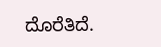ದೊರೆತಿದೆ.